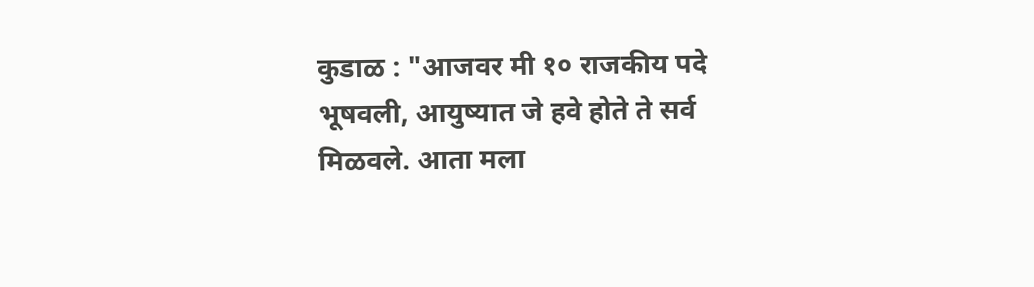कुडाळ : "आजवर मी १० राजकीय पदे भूषवली, आयुष्यात जे हवे होते ते सर्व मिळवले. आता मला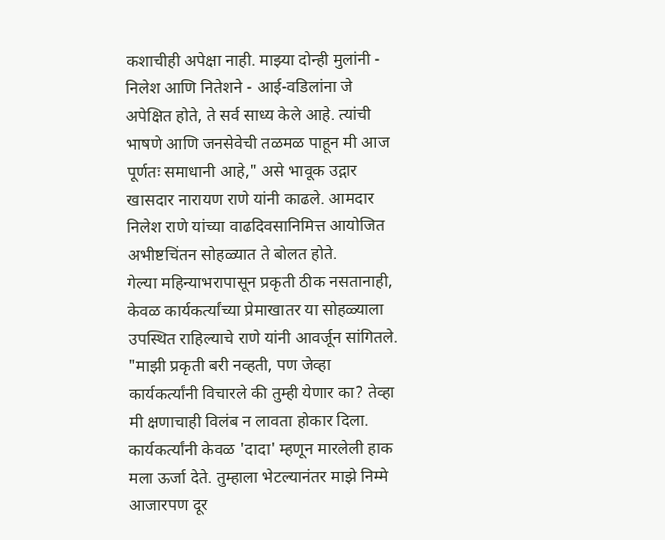कशाचीही अपेक्षा नाही. माझ्या दोन्ही मुलांनी - निलेश आणि नितेशने - आई-वडिलांना जे अपेक्षित होते, ते सर्व साध्य केले आहे. त्यांची भाषणे आणि जनसेवेची तळमळ पाहून मी आज पूर्णतः समाधानी आहे," असे भावूक उद्गार खासदार नारायण राणे यांनी काढले. आमदार निलेश राणे यांच्या वाढदिवसानिमित्त आयोजित अभीष्टचिंतन सोहळ्यात ते बोलत होते.
गेल्या महिन्याभरापासून प्रकृती ठीक नसतानाही, केवळ कार्यकर्त्यांच्या प्रेमाखातर या सोहळ्याला उपस्थित राहिल्याचे राणे यांनी आवर्जून सांगितले. "माझी प्रकृती बरी नव्हती, पण जेव्हा कार्यकर्त्यांनी विचारले की तुम्ही येणार का? तेव्हा मी क्षणाचाही विलंब न लावता होकार दिला. कार्यकर्त्यांनी केवळ 'दादा' म्हणून मारलेली हाक मला ऊर्जा देते. तुम्हाला भेटल्यानंतर माझे निम्मे आजारपण दूर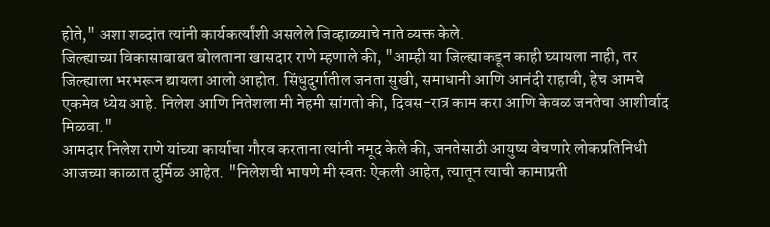होते," अशा शब्दांत त्यांनी कार्यकर्त्यांशी असलेले जिव्हाळ्याचे नाते व्यक्त केले.
जिल्ह्याच्या विकासाबाबत बोलताना खासदार राणे म्हणाले की, "आम्ही या जिल्ह्याकडून काही घ्यायला नाही, तर जिल्ह्याला भरभरून द्यायला आलो आहोत. सिंधुदुर्गातील जनता सुखी, समाधानी आणि आनंदी राहावी, हेच आमचे एकमेव ध्येय आहे. निलेश आणि नितेशला मी नेहमी सांगतो की, दिवस-रात्र काम करा आणि केवळ जनतेचा आशीर्वाद मिळवा."
आमदार निलेश राणे यांच्या कार्याचा गौरव करताना त्यांनी नमूद केले की, जनतेसाठी आयुष्य वेचणारे लोकप्रतिनिधी आजच्या काळात दुर्मिळ आहेत. "निलेशची भाषणे मी स्वतः ऐकली आहेत, त्यातून त्याची कामाप्रती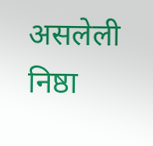असलेली निष्ठा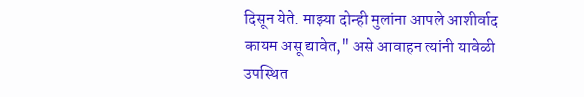दिसून येते. माझ्या दोन्ही मुलांना आपले आशीर्वाद कायम असू द्यावेत," असे आवाहन त्यांनी यावेळी उपस्थित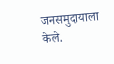जनसमुदायाला केले.